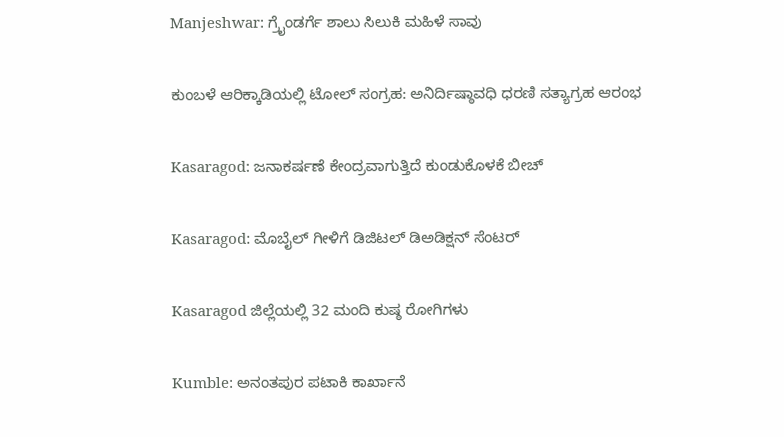Manjeshwar: ಗ್ರೈಂಡರ್ಗೆ ಶಾಲು ಸಿಲುಕಿ ಮಹಿಳೆ ಸಾವು

ಕುಂಬಳೆ ಆರಿಕ್ಕಾಡಿಯಲ್ಲಿ ಟೋಲ್ ಸಂಗ್ರಹ: ಅನಿರ್ದಿಷ್ಠಾವಧಿ ಧರಣಿ ಸತ್ಯಾಗ್ರಹ ಆರಂಭ

Kasaragod: ಜನಾಕರ್ಷಣೆ ಕೇಂದ್ರವಾಗುತ್ತಿದೆ ಕುಂಡುಕೊಳಕೆ ಬೀಚ್

Kasaragod: ಮೊಬೈಲ್ ಗೀಳಿಗೆ ಡಿಜಿಟಲ್ ಡಿಅಡಿಕ್ಷನ್ ಸೆಂಟರ್

Kasaragod ಜಿಲ್ಲೆಯಲ್ಲಿ 32 ಮಂದಿ ಕುಷ್ಠ ರೋಗಿಗಳು

Kumble: ಅನಂತಪುರ ಪಟಾಕಿ ಕಾರ್ಖಾನೆ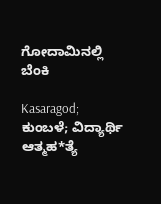ಗೋದಾಮಿನಲ್ಲಿ ಬೆಂಕಿ

Kasaragod; ಕುಂಬಳೆ; ವಿದ್ಯಾರ್ಥಿ ಆತ್ಮಹ*ತ್ಯೆ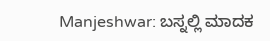Manjeshwar: ಬಸ್ನಲ್ಲಿ ಮಾದಕ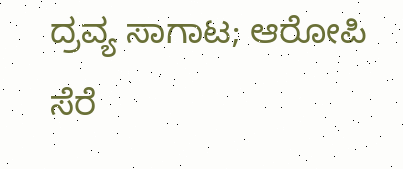ದ್ರವ್ಯ ಸಾಗಾಟ; ಆರೋಪಿ ಸೆರೆ